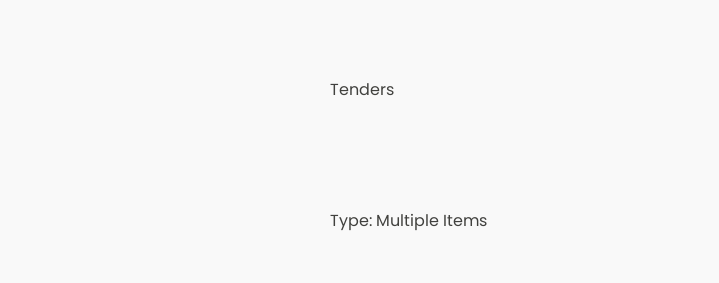Tenders



Type: Multiple Items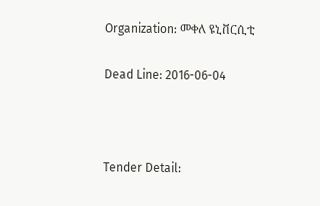Organization: መቀለ ዩኒቨርሲቲ

Dead Line: 2016-06-04



Tender Detail: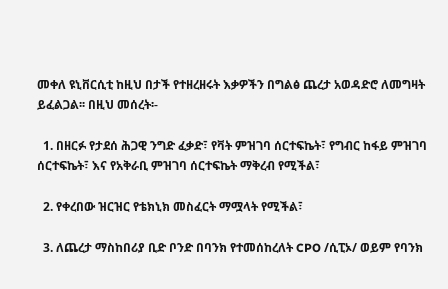መቀለ ዩኒቨርሲቲ ከዚህ በታች የተዘረዘሩት እቃዎችን በግልፅ ጨረታ አወዳድሮ ለመግዛት ይፈልጋል፡፡ በዚህ መሰረት፡-

  1. በዘርፉ የታደሰ ሕጋዊ ንግድ ፈቃድ፣ የቫት ምዝገባ ሰርተፍኬት፣ የግብር ከፋይ ምዝገባ ሰርተፍኬት፣ እና የአቅራቢ ምዝገባ ሰርተፍኬት ማቅረብ የሚችል፣

  2. የቀረበው ዝርዝር የቴክኒክ መስፈርት ማሟላት የሚችል፣

  3. ለጨረታ ማስከበሪያ ቢድ ቦንድ በባንክ የተመሰከረለት CPO /ሲፒኦ/ ወይም የባንክ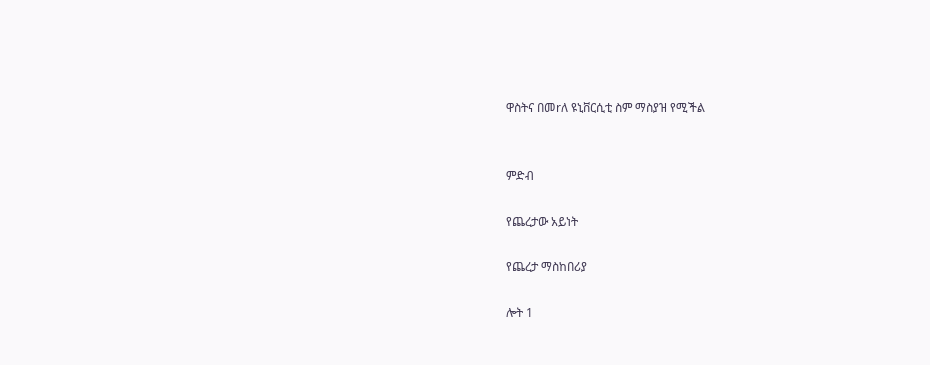ዋስትና በመrለ ዩኒቨርሲቲ ስም ማስያዝ የሚችል


ምድብ

የጨረታው አይነት

የጨረታ ማስከበሪያ

ሎት 1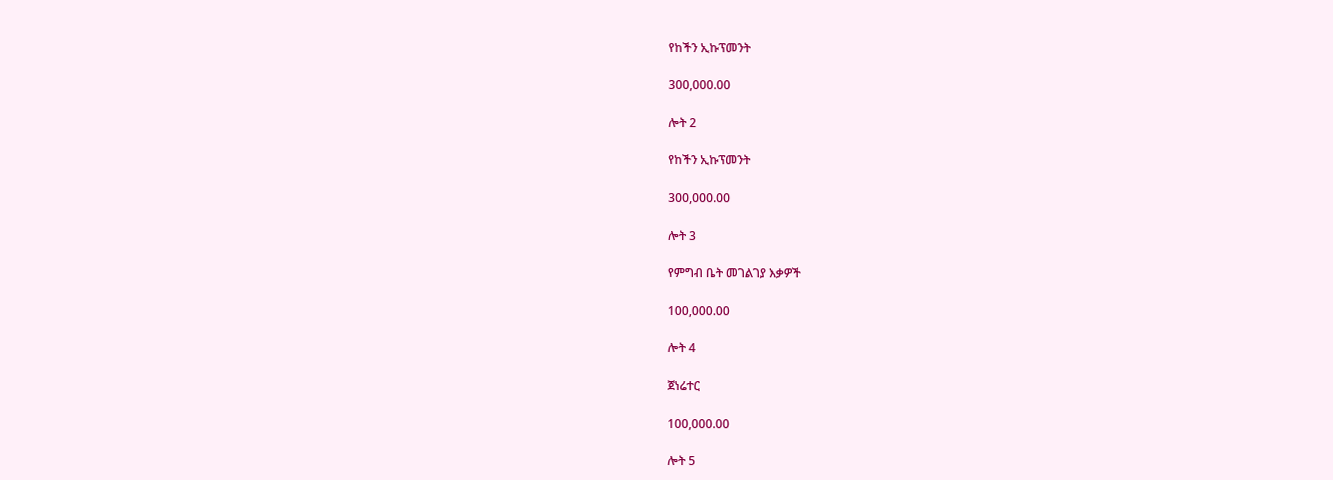የከችን ኢኩፕመንት

300,000.00

ሎት 2

የከችን ኢኩፕመንት

300,000.00

ሎት 3

የምግብ ቤት መገልገያ እቃዎች

100,000.00

ሎት 4

ጀነሬተር

100,000.00

ሎት 5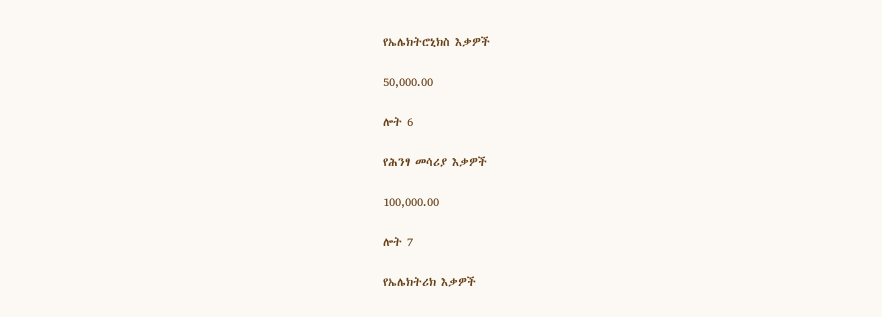የኤሌክትሮኒክስ እቃዎች

50,000.00

ሎት 6

የሕንፃ መሳሪያ እቃዎች

100,000.00

ሎት 7

የኤሌክትሪክ እቃዎች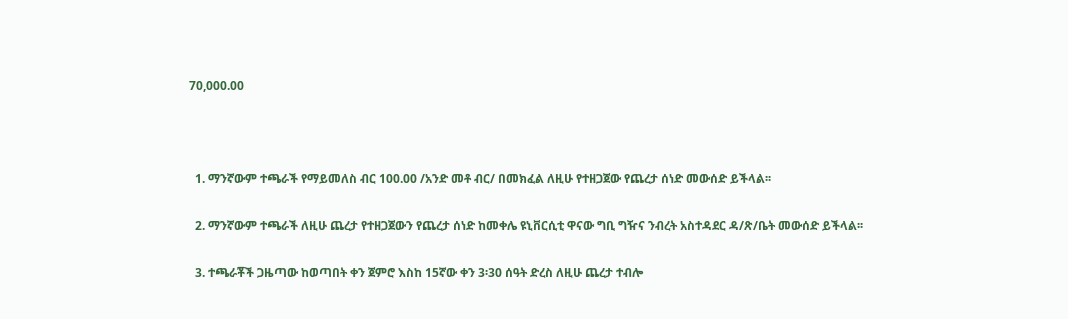70,000.00



  1. ማንኛውም ተጫራች የማይመለስ ብር 100.00 /አንድ መቶ ብር/ በመክፈል ለዚሁ የተዘጋጀው የጨረታ ሰነድ መውሰድ ይችላል፡፡

  2. ማንኛውም ተጫራች ለዚሁ ጨረታ የተዘጋጀውን የጨረታ ሰነድ ከመቀሌ ዩኒቨርሲቲ ዋናው ግቢ ግዥና ንብረት አስተዳደር ዳ/ጽ/ቤት መውሰድ ይችላል፡፡

  3. ተጫራቾች ጋዜጣው ከወጣበት ቀን ጀምሮ እስከ 15ኛው ቀን 3፡30 ሰዓት ድረስ ለዚሁ ጨረታ ተብሎ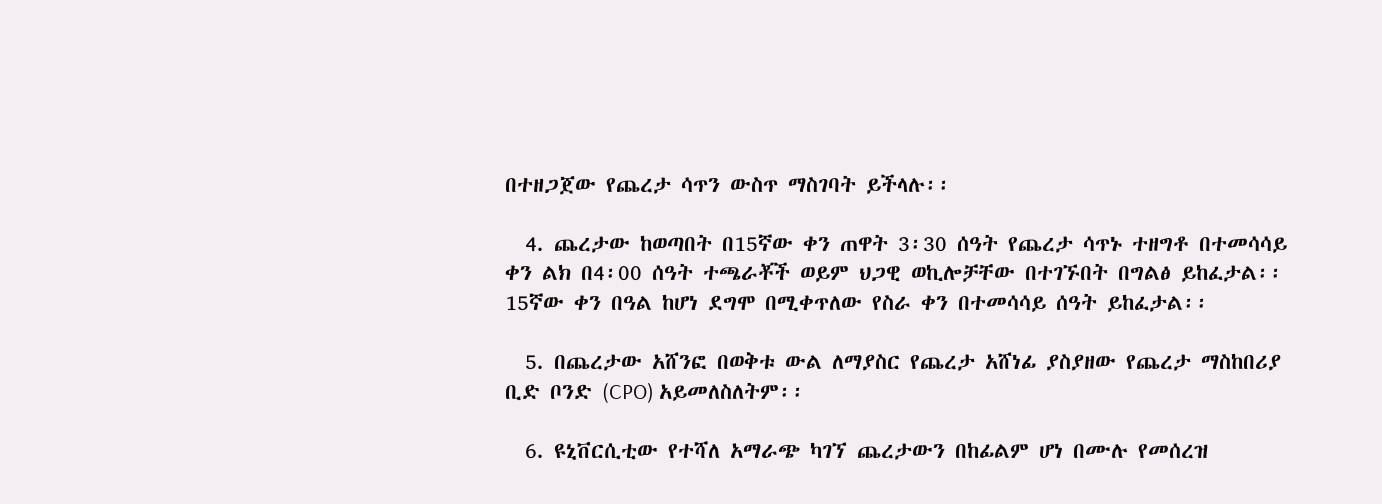በተዘጋጀው የጨረታ ሳጥን ውስጥ ማስገባት ይችላሉ፡፡

  4. ጨረታው ከወጣበት በ15ኛው ቀን ጠዋት 3፡30 ሰዓት የጨረታ ሳጥኑ ተዘግቶ በተመሳሳይ ቀን ልክ በ4፡00 ሰዓት ተጫራቾች ወይም ህጋዊ ወኪሎቻቸው በተገኙበት በግልፅ ይከፈታል፡፡ 15ኛው ቀን በዓል ከሆነ ደግሞ በሚቀጥለው የስራ ቀን በተመሳሳይ ሰዓት ይከፈታል፡፡

  5. በጨረታው አሸንፎ በወቅቱ ውል ለማያስር የጨረታ አሸነፊ ያስያዘው የጨረታ ማስከበሪያ ቢድ ቦንድ (CPO) አይመለስለትም፡፡

  6. ዩኒቨርሲቲው የተሻለ አማራጭ ካገኘ ጨረታውን በከፊልም ሆነ በሙሉ የመሰረዝ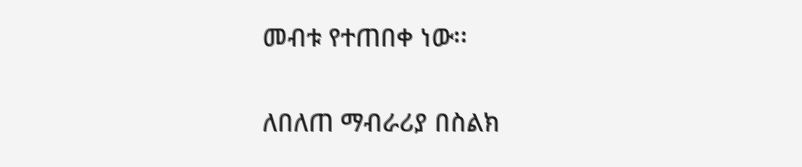መብቱ የተጠበቀ ነው፡፡

ለበለጠ ማብራሪያ በስልክ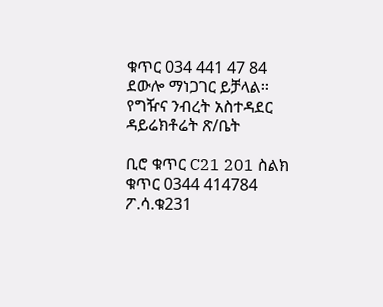ቁጥር 034 441 47 84 ደውሎ ማነጋገር ይቻላል፡፡ የግዥና ንብረት አስተዳደር ዳይሬክቶሬት ጽ/ቤት

ቢሮ ቁጥር C21 201 ስልክ ቁጥር 0344 414784 ፖ.ሳ.ቁ231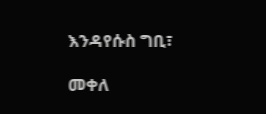እንዳየሱስ ግቢ፣

መቀለ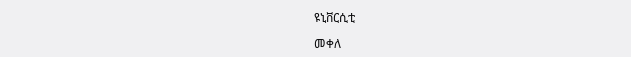ዩኒቨርሲቲ

መቀለ